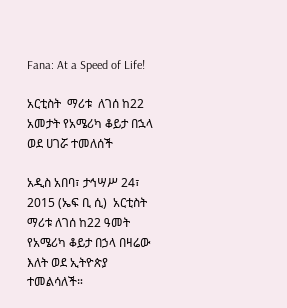Fana: At a Speed of Life!

አርቲስት  ማሪቱ  ለገሰ ከ22 አመታት የአሜሪካ ቆይታ በኋላ ወደ ሀገሯ ተመለሰች

አዲስ አበባ፣ ታኅሣሥ 24፣ 2015 (ኤፍ ቢ ሲ)  አርቲስት  ማሪቱ ለገሰ ከ22 ዓመት የአሜሪካ ቆይታ በኃላ በዛሬው እለት ወደ ኢትዮጵያ ተመልሳለች።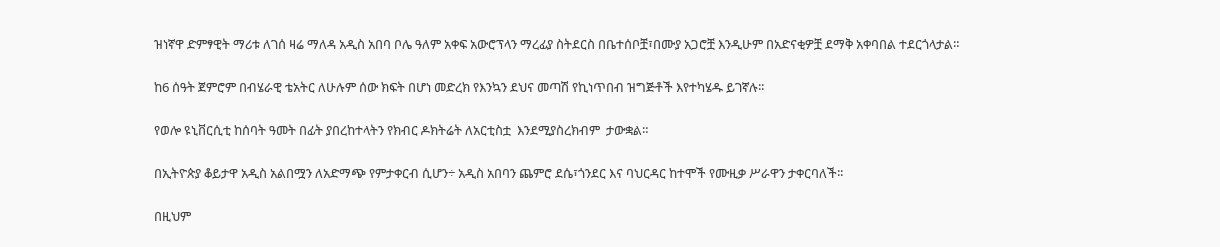ዝነኛዋ ድምፃዊት ማሪቱ ለገሰ ዛሬ ማለዳ አዲስ አበባ ቦሌ ዓለም አቀፍ አውሮፕላን ማረፊያ ስትደርስ በቤተሰቦቿ፣በሙያ አጋሮቿ እንዲሁም በአድናቂዎቿ ደማቅ አቀባበል ተደርጎላታል።

ከ6 ሰዓት ጀምሮም በብሄራዊ ቴአትር ለሁሉም ሰው ክፍት በሆነ መድረክ የእንኳን ደህና መጣሽ የኪነጥበብ ዝግጅቶች እየተካሄዱ ይገኛሉ፡፡

የወሎ ዩኒቨርሲቲ ከሰባት ዓመት በፊት ያበረከተላትን የክብር ዶክትሬት ለአርቲስቷ  እንደሚያስረክብም  ታውቋል።

በኢትዮጵያ ቆይታዋ አዲስ አልበሟን ለአድማጭ የምታቀርብ ሲሆን÷ አዲስ አበባን ጨምሮ ደሴ፣ጎንደር እና ባህርዳር ከተሞች የሙዚቃ ሥራዋን ታቀርባለች፡፡

በዚህም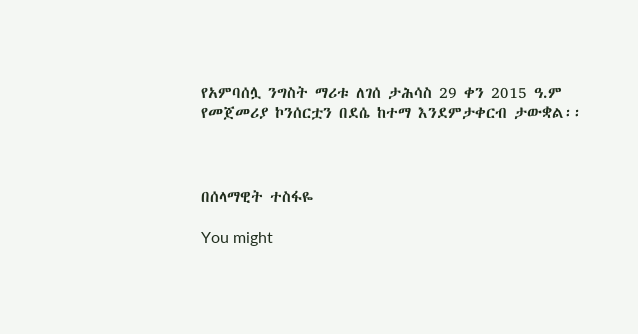የአምባሰሏ ንግስት ማሪቱ ለገሰ ታሕሳስ 29 ቀን 2015 ዓ.ም የመጀመሪያ ኮንሰርቷን በደሴ ከተማ እንደምታቀርብ ታውቋል፡፡



በሰላማዊት ተስፋዬ

You might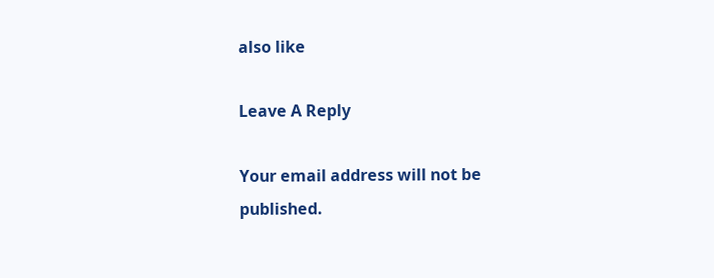also like

Leave A Reply

Your email address will not be published.